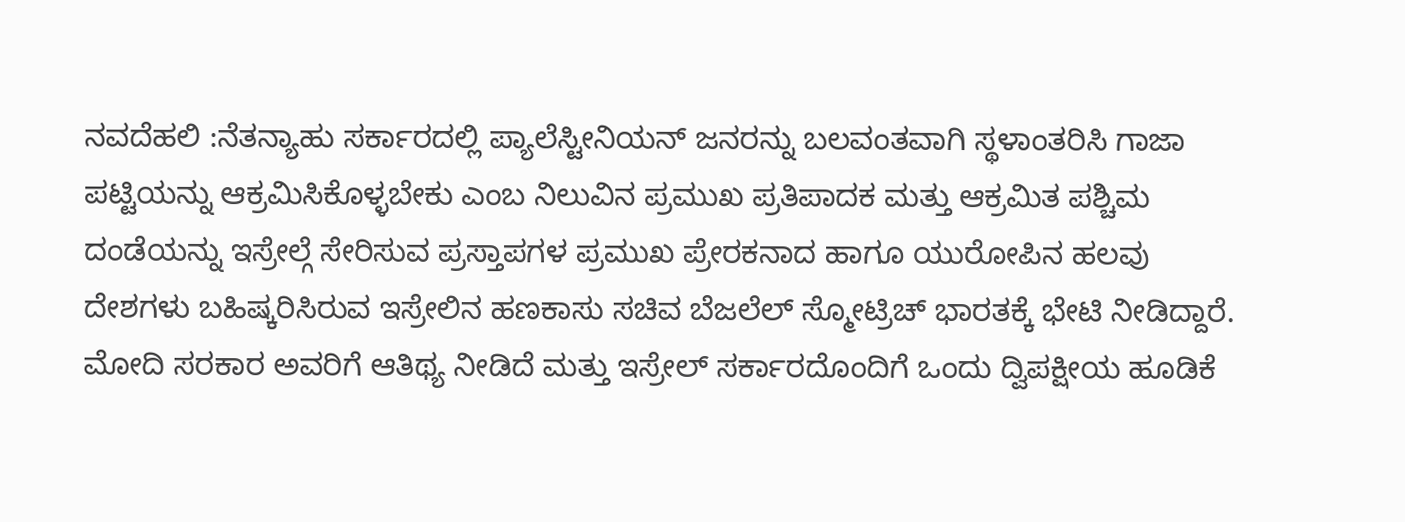ನವದೆಹಲಿ :ನೆತನ್ಯಾಹು ಸರ್ಕಾರದಲ್ಲಿ ಪ್ಯಾಲೆಸ್ಟೀನಿಯನ್ ಜನರನ್ನು ಬಲವಂತವಾಗಿ ಸ್ಥಳಾಂತರಿಸಿ ಗಾಜಾ ಪಟ್ಟಿಯನ್ನು ಆಕ್ರಮಿಸಿಕೊಳ್ಳಬೇಕು ಎಂಬ ನಿಲುವಿನ ಪ್ರಮುಖ ಪ್ರತಿಪಾದಕ ಮತ್ತು ಆಕ್ರಮಿತ ಪಶ್ಚಿಮ ದಂಡೆಯನ್ನು ಇಸ್ರೇಲ್ಗೆ ಸೇರಿಸುವ ಪ್ರಸ್ತಾಪಗಳ ಪ್ರಮುಖ ಪ್ರೇರಕನಾದ ಹಾಗೂ ಯುರೋಪಿನ ಹಲವು ದೇಶಗಳು ಬಹಿಷ್ಕರಿಸಿರುವ ಇಸ್ರೇಲಿನ ಹಣಕಾಸು ಸಚಿವ ಬೆಜಲೆಲ್ ಸ್ಮೋಟ್ರಿಚ್ ಭಾರತಕ್ಕೆ ಭೇಟಿ ನೀಡಿದ್ದಾರೆ. ಮೋದಿ ಸರಕಾರ ಅವರಿಗೆ ಆತಿಥ್ಯ ನೀಡಿದೆ ಮತ್ತು ಇಸ್ರೇಲ್ ಸರ್ಕಾರದೊಂದಿಗೆ ಒಂದು ದ್ವಿಪಕ್ಷೀಯ ಹೂಡಿಕೆ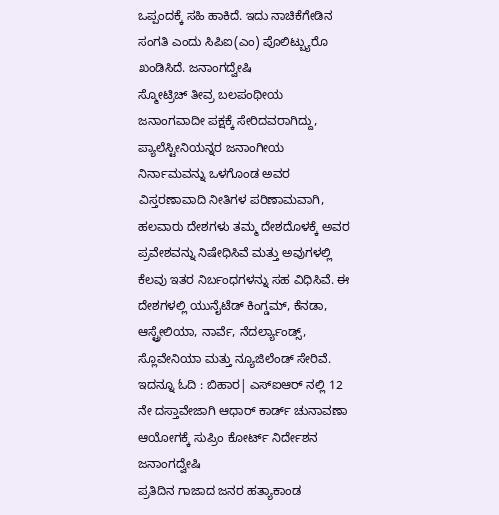ಒಪ್ಪಂದಕ್ಕೆ ಸಹಿ ಹಾಕಿದೆ. ಇದು ನಾಚಿಕೆಗೇಡಿನ ಸಂಗತಿ ಎಂದು ಸಿಪಿಐ(ಎಂ) ಪೊಲಿಟ್ಬ್ಯುರೊ ಖಂಡಿಸಿದೆ. ಜನಾಂಗದ್ವೇಷಿ
ಸ್ಮೋಟ್ರಿಚ್ ತೀವ್ರ ಬಲಪಂಥೀಯ ಜನಾಂಗವಾದೀ ಪಕ್ಷಕ್ಕೆ ಸೇರಿದವರಾಗಿದ್ದು, ಪ್ಯಾಲೆಸ್ಟೀನಿಯನ್ನರ ಜನಾಂಗೀಯ ನಿರ್ನಾಮವನ್ನು ಒಳಗೊಂಡ ಅವರ ವಿಸ್ತರಣಾವಾದಿ ನೀತಿಗಳ ಪರಿಣಾಮವಾಗಿ, ಹಲವಾರು ದೇಶಗಳು ತಮ್ಮ ದೇಶದೊಳಕ್ಕೆ ಅವರ ಪ್ರವೇಶವನ್ನು ನಿಷೇಧಿಸಿವೆ ಮತ್ತು ಅವುಗಳಲ್ಲಿ ಕೆಲವು ಇತರ ನಿರ್ಬಂಧಗಳನ್ನು ಸಹ ವಿಧಿಸಿವೆ. ಈ ದೇಶಗಳಲ್ಲಿ ಯುನೈಟೆಡ್ ಕಿಂಗ್ಡಮ್, ಕೆನಡಾ, ಆಸ್ಟ್ರೇಲಿಯಾ, ನಾರ್ವೆ, ನೆದರ್ಲ್ಯಾಂಡ್ಸ್, ಸ್ಲೊವೇನಿಯಾ ಮತ್ತು ನ್ಯೂಜಿಲೆಂಡ್ ಸೇರಿವೆ.
ಇದನ್ನೂ ಓದಿ : ಬಿಹಾರ| ಎಸ್ಐಆರ್ ನಲ್ಲಿ 12 ನೇ ದಸ್ತಾವೇಜಾಗಿ ಆಧಾರ್ ಕಾರ್ಡ್ ಚುನಾವಣಾ ಆಯೋಗಕ್ಕೆ ಸುಪ್ರಿಂ ಕೋರ್ಟ್ ನಿರ್ದೇಶನ ಜನಾಂಗದ್ವೇಷಿ
ಪ್ರತಿದಿನ ಗಾಜಾದ ಜನರ ಹತ್ಯಾಕಾಂಡ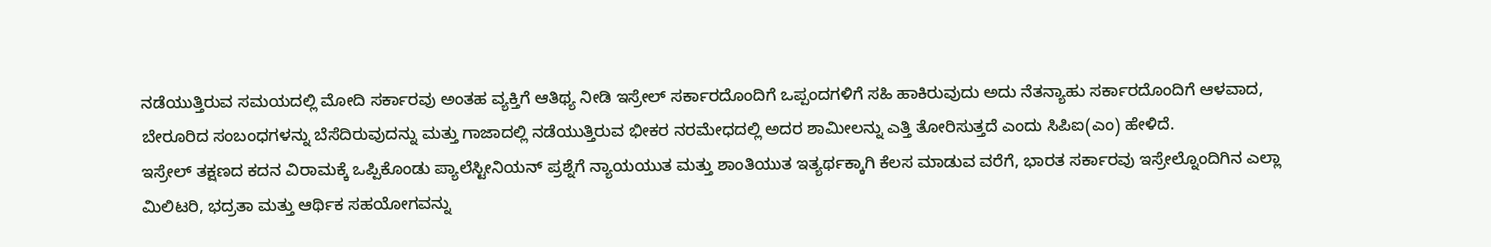ನಡೆಯುತ್ತಿರುವ ಸಮಯದಲ್ಲಿ ಮೋದಿ ಸರ್ಕಾರವು ಅಂತಹ ವ್ಯಕ್ತಿಗೆ ಆತಿಥ್ಯ ನೀಡಿ ಇಸ್ರೇಲ್ ಸರ್ಕಾರದೊಂದಿಗೆ ಒಪ್ಪಂದಗಳಿಗೆ ಸಹಿ ಹಾಕಿರುವುದು ಅದು ನೆತನ್ಯಾಹು ಸರ್ಕಾರದೊಂದಿಗೆ ಆಳವಾದ, ಬೇರೂರಿದ ಸಂಬಂಧಗಳನ್ನು ಬೆಸೆದಿರುವುದನ್ನು ಮತ್ತು ಗಾಜಾದಲ್ಲಿ ನಡೆಯುತ್ತಿರುವ ಭೀಕರ ನರಮೇಧದಲ್ಲಿ ಅದರ ಶಾಮೀಲನ್ನು ಎತ್ತಿ ತೋರಿಸುತ್ತದೆ ಎಂದು ಸಿಪಿಐ(ಎಂ) ಹೇಳಿದೆ.
ಇಸ್ರೇಲ್ ತಕ್ಷಣದ ಕದನ ವಿರಾಮಕ್ಕೆ ಒಪ್ಪಿಕೊಂಡು ಪ್ಯಾಲೆಸ್ಟೀನಿಯನ್ ಪ್ರಶ್ನೆಗೆ ನ್ಯಾಯಯುತ ಮತ್ತು ಶಾಂತಿಯುತ ಇತ್ಯರ್ಥಕ್ಕಾಗಿ ಕೆಲಸ ಮಾಡುವ ವರೆಗೆ, ಭಾರತ ಸರ್ಕಾರವು ಇಸ್ರೇಲ್ನೊಂದಿಗಿನ ಎಲ್ಲಾ ಮಿಲಿಟರಿ, ಭದ್ರತಾ ಮತ್ತು ಆರ್ಥಿಕ ಸಹಯೋಗವನ್ನು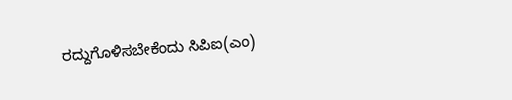ರದ್ದುಗೊಳಿಸಬೇಕೆಂದು ಸಿಪಿಐ(ಎಂ)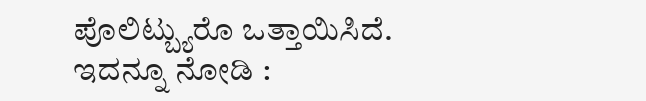ಪೊಲಿಟ್ಬ್ಯುರೊ ಒತ್ತಾಯಿಸಿದೆ.
ಇದನ್ನೂ ನೋಡಿ :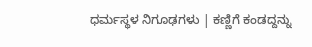ಧರ್ಮಸ್ಥಳ ನಿಗೂಢಗಳು | ಕಣ್ಣಿಗೆ ಕಂಡದ್ದನ್ನು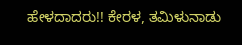ಹೇಳದಾದರು!! ಕೇರಳ, ತಮಿಳುನಾಡು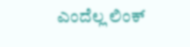ಎಂದೆಲ್ಲ ಲಿಂಕ್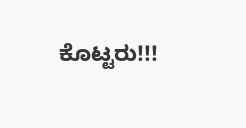ಕೊಟ್ಟರು!!!